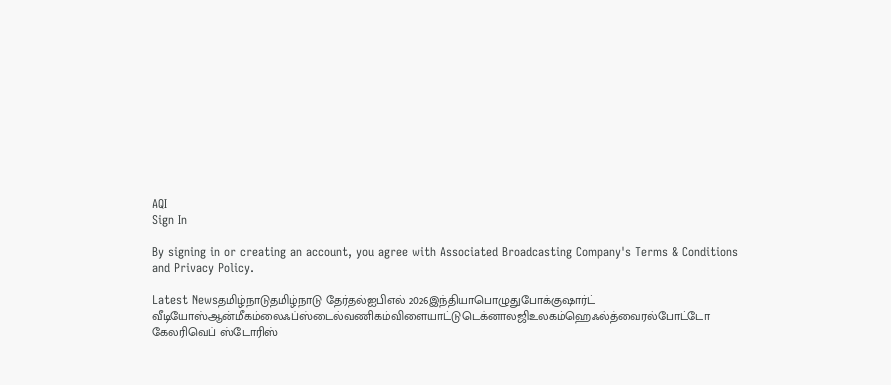AQI
Sign In

By signing in or creating an account, you agree with Associated Broadcasting Company's Terms & Conditions and Privacy Policy.

Latest Newsதமிழ்நாடுதமிழ்நாடு தேர்தல்ஐபிஎல் 2026இந்தியாபொழுதுபோக்குஷார்ட் வீடியோஸ்ஆன்மீகம்லைஃப்ஸ்டைல்வணிகம்விளையாட்டுடெக்னாலஜிஉலகம்ஹெஃல்த்வைரல்போட்டோ கேலரிவெப் ஸ்டோரிஸ்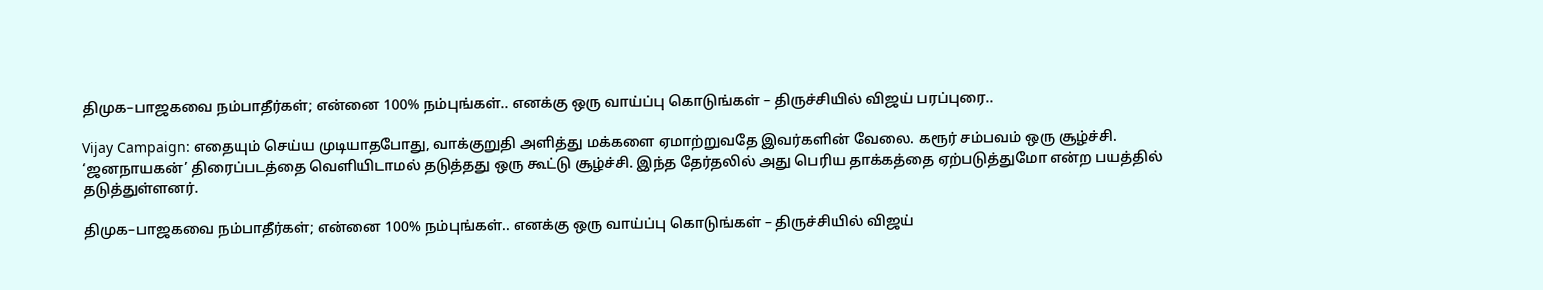திமுக–பாஜகவை நம்பாதீர்கள்; என்னை 100% நம்புங்கள்.. எனக்கு ஒரு வாய்ப்பு கொடுங்கள் – திருச்சியில் விஜய் பரப்புரை..

Vijay Campaign: எதையும் செய்ய முடியாதபோது, வாக்குறுதி அளித்து மக்களை ஏமாற்றுவதே இவர்களின் வேலை. கரூர் சம்பவம் ஒரு சூழ்ச்சி. ‘ஜனநாயகன்’ திரைப்படத்தை வெளியிடாமல் தடுத்தது ஒரு கூட்டு சூழ்ச்சி. இந்த தேர்தலில் அது பெரிய தாக்கத்தை ஏற்படுத்துமோ என்ற பயத்தில் தடுத்துள்ளனர்.

திமுக–பாஜகவை நம்பாதீர்கள்; என்னை 100% நம்புங்கள்.. எனக்கு ஒரு வாய்ப்பு கொடுங்கள் – திருச்சியில் விஜய்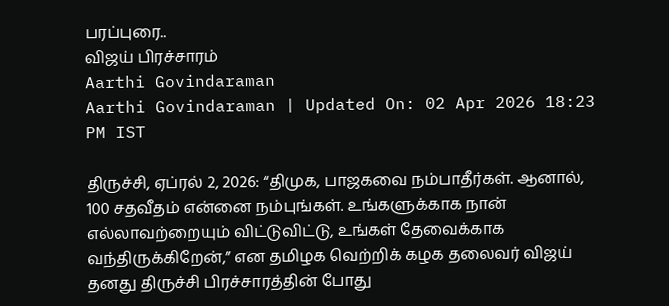பரப்புரை..
விஜய் பிரச்சாரம்
Aarthi Govindaraman
Aarthi Govindaraman | Updated On: 02 Apr 2026 18:23 PM IST

திருச்சி, ஏப்ரல் 2, 2026: “திமுக, பாஜகவை நம்பாதீர்கள். ஆனால், 100 சதவீதம் என்னை நம்புங்கள். உங்களுக்காக நான் எல்லாவற்றையும் விட்டுவிட்டு, உங்கள் தேவைக்காக வந்திருக்கிறேன்,” என தமிழக வெற்றிக் கழக தலைவர் விஜய் தனது திருச்சி பிரச்சாரத்தின் போது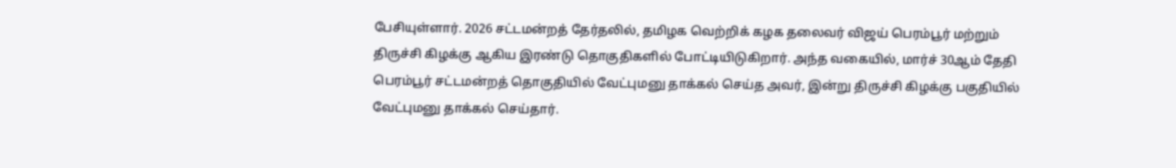பேசியுள்ளார். 2026 சட்டமன்றத் தேர்தலில், தமிழக வெற்றிக் கழக தலைவர் விஜய் பெரம்பூர் மற்றும் திருச்சி கிழக்கு ஆகிய இரண்டு தொகுதிகளில் போட்டியிடுகிறார். அந்த வகையில், மார்ச் 30ஆம் தேதி பெரம்பூர் சட்டமன்றத் தொகுதியில் வேட்புமனு தாக்கல் செய்த அவர், இன்று திருச்சி கிழக்கு பகுதியில் வேட்புமனு தாக்கல் செய்தார்.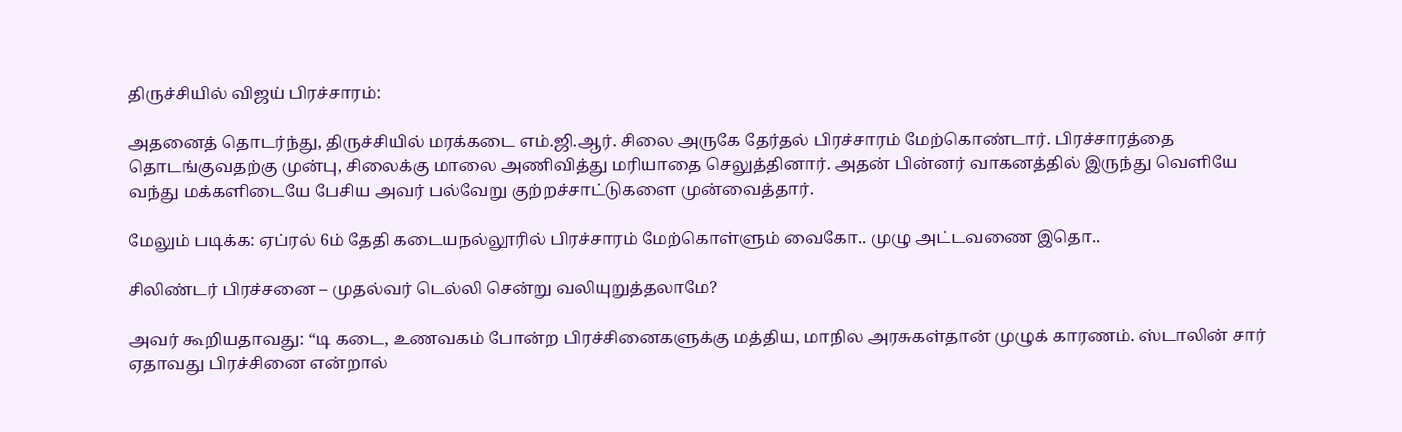திருச்சியில் விஜய் பிரச்சாரம்:

அதனைத் தொடர்ந்து, திருச்சியில் மரக்கடை எம்.ஜி.ஆர். சிலை அருகே தேர்தல் பிரச்சாரம் மேற்கொண்டார். பிரச்சாரத்தை தொடங்குவதற்கு முன்பு, சிலைக்கு மாலை அணிவித்து மரியாதை செலுத்தினார். அதன் பின்னர் வாகனத்தில் இருந்து வெளியே வந்து மக்களிடையே பேசிய அவர் பல்வேறு குற்றச்சாட்டுகளை முன்வைத்தார்.

மேலும் படிக்க: ஏப்ரல் 6ம் தேதி கடையநல்லூரில் பிரச்சாரம் மேற்கொள்ளும் வைகோ.. முழு அட்டவணை இதொ..

சிலிண்டர் பிரச்சனை – முதல்வர் டெல்லி சென்று வலியுறுத்தலாமே?

அவர் கூறியதாவது: “டி கடை, உணவகம் போன்ற பிரச்சினைகளுக்கு மத்திய, மாநில அரசுகள்தான் முழுக் காரணம். ஸ்டாலின் சார் ஏதாவது பிரச்சினை என்றால்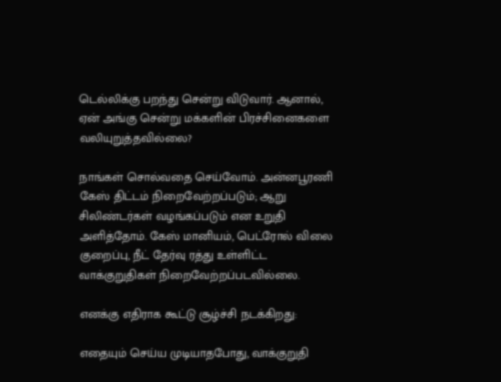டெல்லிக்கு பறந்து சென்று விடுவார். ஆனால், ஏன் அங்கு சென்று மக்களின் பிரச்சினைகளை வலியுறுத்தவில்லை?

நாங்கள் சொல்வதை செய்வோம். அன்னபூரணி கேஸ் திட்டம் நிறைவேற்றப்படும்; ஆறு சிலிண்டர்கள் வழங்கப்படும் என உறுதி அளித்தோம். கேஸ் மானியம், பெட்ரோல் விலை குறைப்பு, நீட் தேர்வு ரத்து உள்ளிட்ட வாக்குறுதிகள் நிறைவேற்றப்படவில்லை.

எனக்கு எதிராக கூட்டு சூழ்ச்சி நடக்கிறது:

எதையும் செய்ய முடியாதபோது, வாக்குறுதி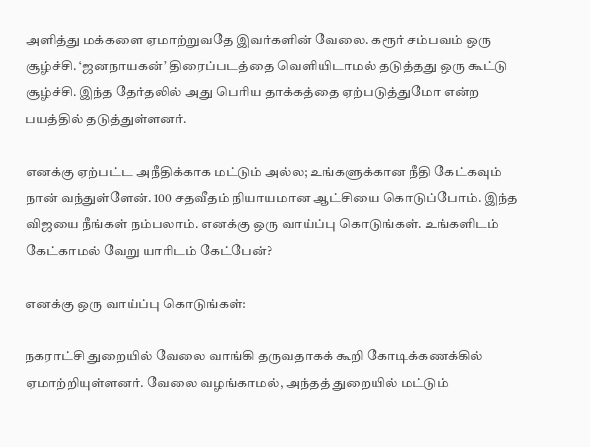அளித்து மக்களை ஏமாற்றுவதே இவர்களின் வேலை. கரூர் சம்பவம் ஒரு சூழ்ச்சி. ‘ஜனநாயகன்’ திரைப்படத்தை வெளியிடாமல் தடுத்தது ஒரு கூட்டு சூழ்ச்சி. இந்த தேர்தலில் அது பெரிய தாக்கத்தை ஏற்படுத்துமோ என்ற பயத்தில் தடுத்துள்ளனர்.

எனக்கு ஏற்பட்ட அநீதிக்காக மட்டும் அல்ல; உங்களுக்கான நீதி கேட்கவும் நான் வந்துள்ளேன். 100 சதவீதம் நியாயமான ஆட்சியை கொடுப்போம். இந்த விஜயை நீங்கள் நம்பலாம். எனக்கு ஒரு வாய்ப்பு கொடுங்கள். உங்களிடம் கேட்காமல் வேறு யாரிடம் கேட்பேன்?

எனக்கு ஒரு வாய்ப்பு கொடுங்கள்:

நகராட்சி துறையில் வேலை வாங்கி தருவதாகக் கூறி கோடிக்கணக்கில் ஏமாற்றியுள்ளனர். வேலை வழங்காமல், அந்தத் துறையில் மட்டும்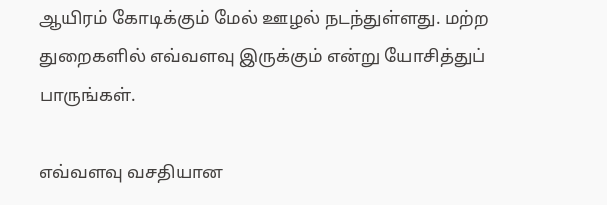ஆயிரம் கோடிக்கும் மேல் ஊழல் நடந்துள்ளது. மற்ற துறைகளில் எவ்வளவு இருக்கும் என்று யோசித்துப் பாருங்கள்.

எவ்வளவு வசதியான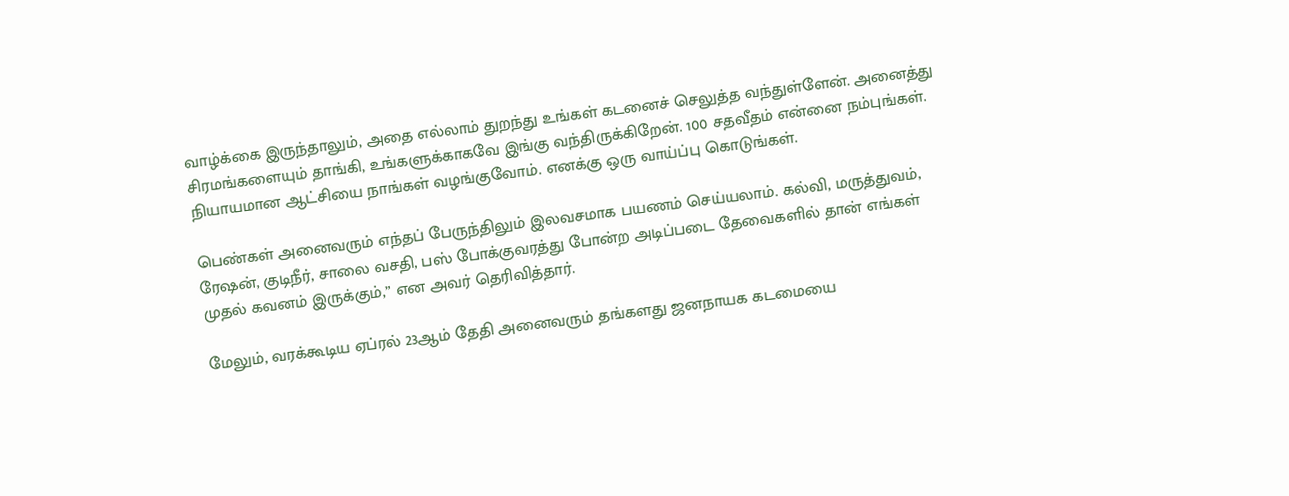வாழ்க்கை இருந்தாலும், அதை எல்லாம் துறந்து உங்கள் கடனைச் செலுத்த வந்துள்ளேன். அனைத்து சிரமங்களையும் தாங்கி, உங்களுக்காகவே இங்கு வந்திருக்கிறேன். 100 சதவீதம் என்னை நம்புங்கள். நியாயமான ஆட்சியை நாங்கள் வழங்குவோம். எனக்கு ஒரு வாய்ப்பு கொடுங்கள்.

பெண்கள் அனைவரும் எந்தப் பேருந்திலும் இலவசமாக பயணம் செய்யலாம். கல்வி, மருத்துவம், ரேஷன், குடிநீர், சாலை வசதி, பஸ் போக்குவரத்து போன்ற அடிப்படை தேவைகளில் தான் எங்கள் முதல் கவனம் இருக்கும்,” என அவர் தெரிவித்தார்.

மேலும், வரக்கூடிய ஏப்ரல் 23ஆம் தேதி அனைவரும் தங்களது ஜனநாயக கடமையை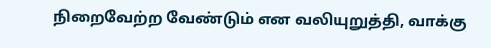நிறைவேற்ற வேண்டும் என வலியுறுத்தி, வாக்கு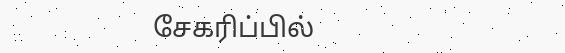சேகரிப்பில்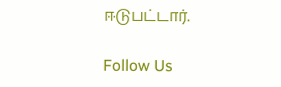ஈடுபட்டார்.

Follow Us